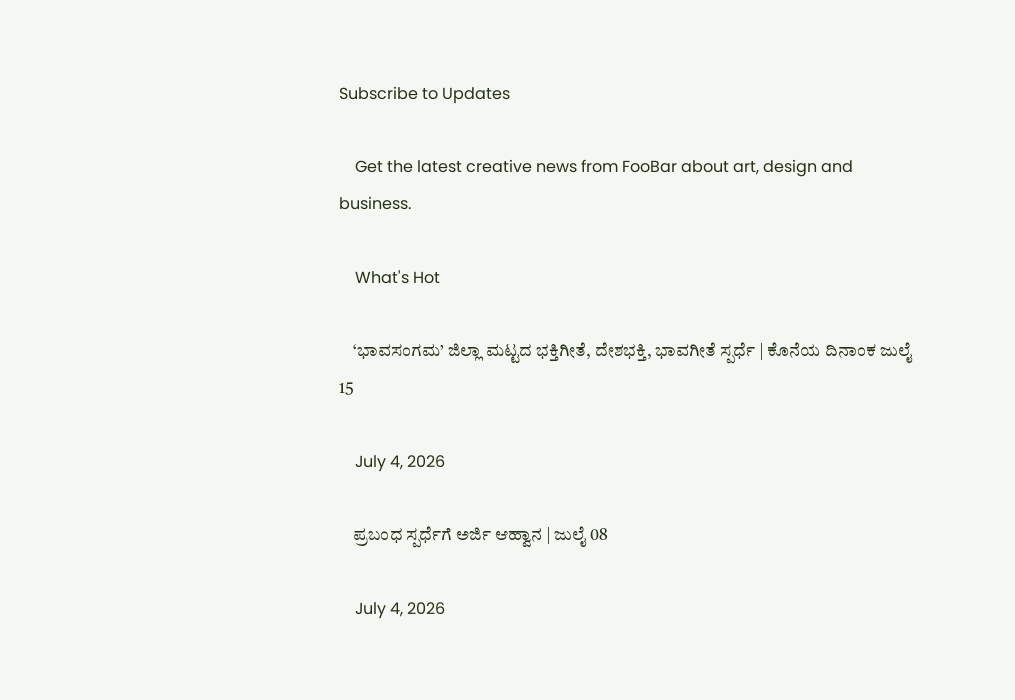Subscribe to Updates

    Get the latest creative news from FooBar about art, design and business.

    What's Hot

    ‘ಭಾವಸಂಗಮ’ ಜಿಲ್ಲಾ ಮಟ್ಟದ ಭಕ್ತಿಗೀತೆ, ದೇಶಭಕ್ತಿ, ಭಾವಗೀತೆ ಸ್ಪರ್ಧೆ | ಕೊನೆಯ ದಿನಾಂಕ ಜುಲೈ 15

    July 4, 2026

    ಪ್ರಬಂಧ ಸ್ಪರ್ಧೆಗೆ ಅರ್ಜಿ ಆಹ್ವಾನ | ಜುಲೈ 08

    July 4, 2026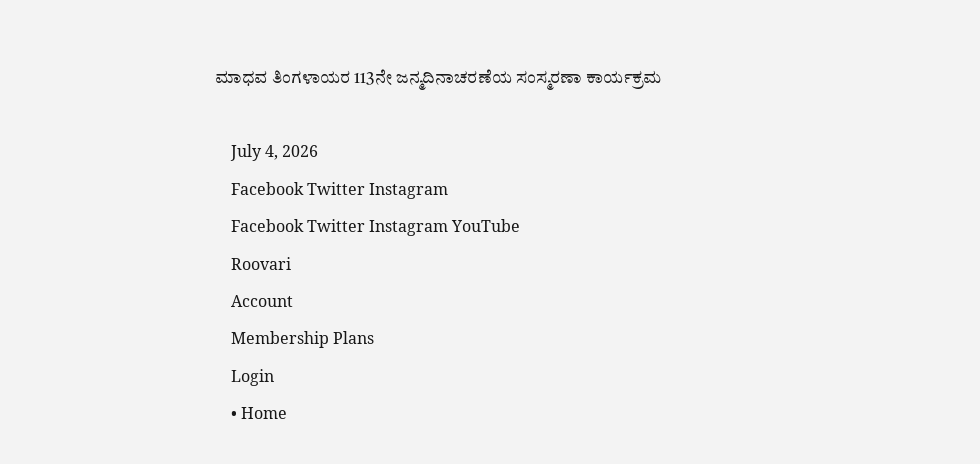ಮಾಧವ ತಿಂಗಳಾಯರ 113ನೇ ಜನ್ಮದಿನಾಚರಣೆಯ ಸಂಸ್ಮರಣಾ ಕಾರ್ಯಕ್ರಮ

    July 4, 2026
    Facebook Twitter Instagram
    Facebook Twitter Instagram YouTube
    Roovari
    Account
    Membership Plans
    Login
    • Home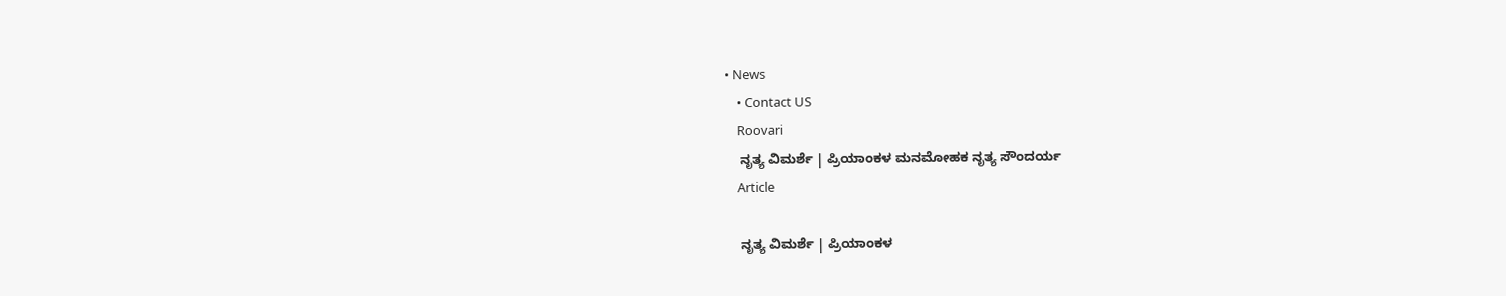• News
    • Contact US
    Roovari
    ನೃತ್ಯ ವಿಮರ್ಶೆ | ಪ್ರಿಯಾಂಕಳ ಮನಮೋಹಕ ನೃತ್ಯ ಸೌಂದರ್ಯ
    Article

    ನೃತ್ಯ ವಿಮರ್ಶೆ | ಪ್ರಿಯಾಂಕಳ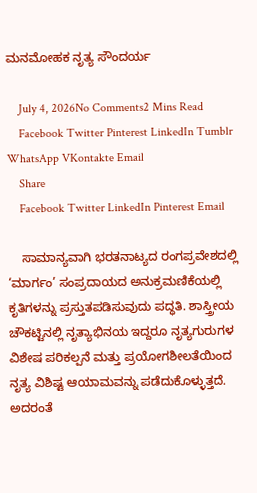ಮನಮೋಹಕ ನೃತ್ಯ ಸೌಂದರ್ಯ

    July 4, 2026No Comments2 Mins Read
    Facebook Twitter Pinterest LinkedIn Tumblr WhatsApp VKontakte Email
    Share
    Facebook Twitter LinkedIn Pinterest Email

    ಸಾಮಾನ್ಯವಾಗಿ ಭರತನಾಟ್ಯದ ರಂಗಪ್ರವೇಶದಲ್ಲಿ ‘ಮಾರ್ಗಂ’ ಸಂಪ್ರದಾಯದ ಅನುಕ್ರಮಣಿಕೆಯಲ್ಲಿ ಕೃತಿಗಳನ್ನು ಪ್ರಸ್ತುತಪಡಿಸುವುದು ಪದ್ಧತಿ. ಶಾಸ್ತ್ರೀಯ ಚೌಕಟ್ಟಿನಲ್ಲಿ ನೃತ್ಯಾಭಿನಯ ಇದ್ದರೂ ನೃತ್ಯಗುರುಗಳ ವಿಶೇಷ ಪರಿಕಲ್ಪನೆ ಮತ್ತು ಪ್ರಯೋಗಶೀಲತೆಯಿಂದ ನೃತ್ಯ ವಿಶಿಷ್ಟ ಆಯಾಮವನ್ನು ಪಡೆದುಕೊಳ್ಳುತ್ತದೆ. ಅದರಂತೆ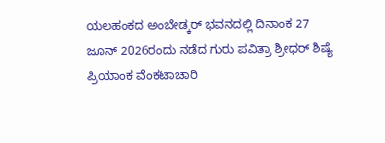ಯಲಹಂಕದ ಅಂಬೇಡ್ಕರ್ ಭವನದಲ್ಲಿ ದಿನಾಂಕ 27 ಜೂನ್ 2026ರಂದು ನಡೆದ ಗುರು ಪವಿತ್ರಾ ಶ್ರೀಧರ್ ಶಿಷ್ಯೆ ಪ್ರಿಯಾಂಕ ವೆಂಕಟಾಚಾರಿ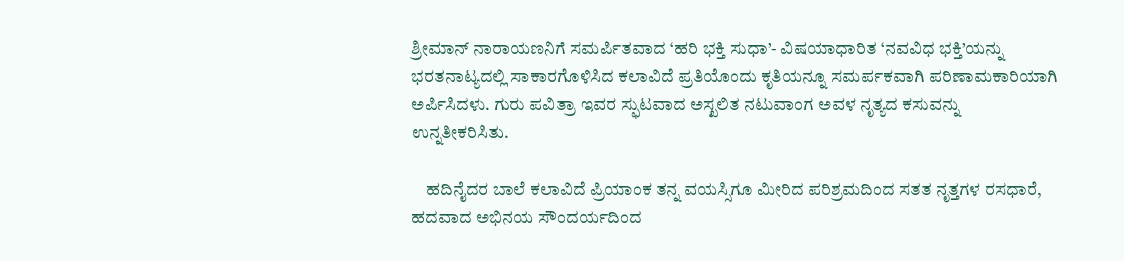ಶ್ರೀಮಾನ್ ನಾರಾಯಣನಿಗೆ ಸಮರ್ಪಿತವಾದ ‘ಹರಿ ಭಕ್ತಿ ಸುಧಾ’- ವಿಷಯಾಧಾರಿತ ‘ನವವಿಧ ಭಕ್ತಿ’ಯನ್ನು ಭರತನಾಟ್ಯದಲ್ಲಿ ಸಾಕಾರಗೊಳಿಸಿದ ಕಲಾವಿದೆ ಪ್ರತಿಯೊಂದು ಕೃತಿಯನ್ನೂ ಸಮರ್ಪಕವಾಗಿ ಪರಿಣಾಮಕಾರಿಯಾಗಿ ಅರ್ಪಿಸಿದಳು. ಗುರು ಪವಿತ್ರಾ ಇವರ ಸ್ಫುಟವಾದ ಅಸ್ಖಲಿತ ನಟುವಾಂಗ ಅವಳ ನೃತ್ಯದ ಕಸುವನ್ನು ಉನ್ನತೀಕರಿಸಿತು.

    ಹದಿನೈದರ ಬಾಲೆ ಕಲಾವಿದೆ ಪ್ರಿಯಾಂಕ ತನ್ನ ವಯಸ್ಸಿಗೂ ಮೀರಿದ ಪರಿಶ್ರಮದಿಂದ ಸತತ ನೃತ್ತಗಳ ರಸಧಾರೆ, ಹದವಾದ ಅಭಿನಯ ಸೌಂದರ್ಯದಿಂದ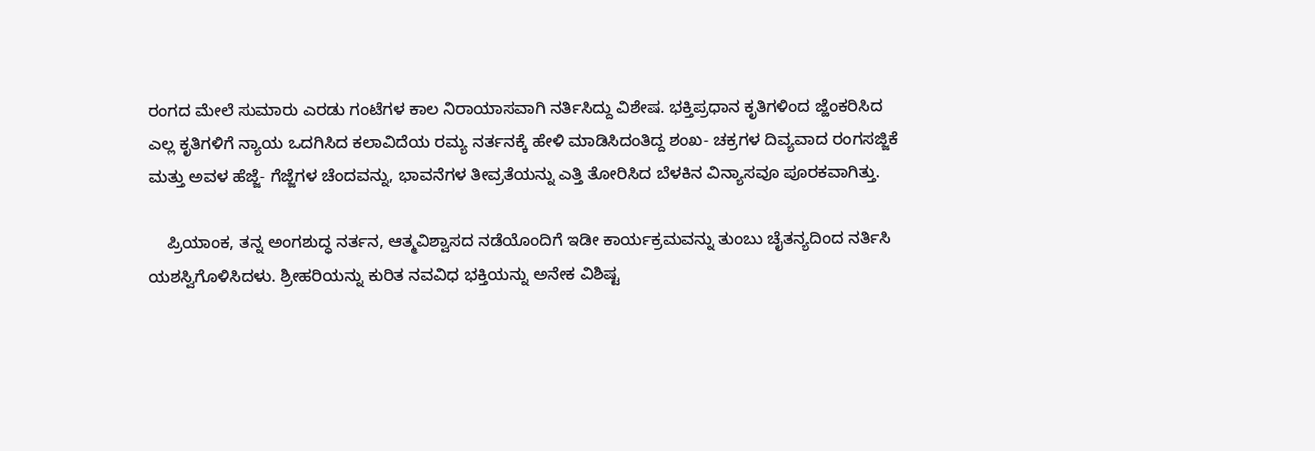ರಂಗದ ಮೇಲೆ ಸುಮಾರು ಎರಡು ಗಂಟೆಗಳ ಕಾಲ ನಿರಾಯಾಸವಾಗಿ ನರ್ತಿಸಿದ್ದು ವಿಶೇಷ. ಭಕ್ತಿಪ್ರಧಾನ ಕೃತಿಗಳಿಂದ ಜ್ಹೆಂಕರಿಸಿದ ಎಲ್ಲ ಕೃತಿಗಳಿಗೆ ನ್ಯಾಯ ಒದಗಿಸಿದ ಕಲಾವಿದೆಯ ರಮ್ಯ ನರ್ತನಕ್ಕೆ ಹೇಳಿ ಮಾಡಿಸಿದಂತಿದ್ದ ಶಂಖ- ಚಕ್ರಗಳ ದಿವ್ಯವಾದ ರಂಗಸಜ್ಜಿಕೆ ಮತ್ತು ಅವಳ ಹೆಜ್ಜೆ- ಗೆಜ್ಜೆಗಳ ಚೆಂದವನ್ನು, ಭಾವನೆಗಳ ತೀವ್ರತೆಯನ್ನು ಎತ್ತಿ ತೋರಿಸಿದ ಬೆಳಕಿನ ವಿನ್ಯಾಸವೂ ಪೂರಕವಾಗಿತ್ತು.

    ಪ್ರಿಯಾಂಕ, ತನ್ನ ಅಂಗಶುದ್ಧ ನರ್ತನ, ಆತ್ಮವಿಶ್ವಾಸದ ನಡೆಯೊಂದಿಗೆ ಇಡೀ ಕಾರ್ಯಕ್ರಮವನ್ನು ತುಂಬು ಚೈತನ್ಯದಿಂದ ನರ್ತಿಸಿ ಯಶಸ್ವಿಗೊಳಿಸಿದಳು. ಶ್ರೀಹರಿಯನ್ನು ಕುರಿತ ನವವಿಧ ಭಕ್ತಿಯನ್ನು ಅನೇಕ ವಿಶಿಷ್ಟ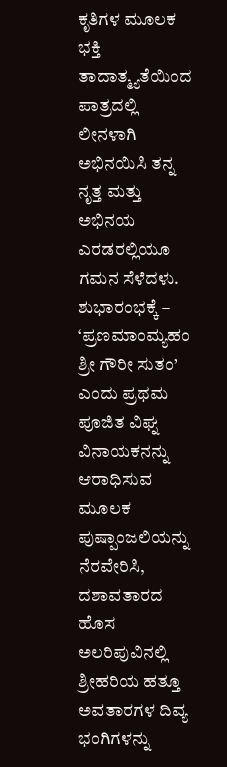ಕೃತಿಗಳ ಮೂಲಕ ಭಕ್ತಿ ತಾದಾತ್ಮ್ಯತೆಯಿಂದ ಪಾತ್ರದಲ್ಲಿ ಲೀನಳಾಗಿ ಅಭಿನಯಿಸಿ ತನ್ನ ನೃತ್ತ ಮತ್ತು ಅಭಿನಯ ಎರಡರಲ್ಲಿಯೂ ಗಮನ ಸೆಳೆದಳು. ಶುಭಾರಂಭಕ್ಕೆ – ‘ಪ್ರಣಮಾಂಮ್ಯಹಂ ಶ್ರೀ ಗೌರೀ ಸುತಂ’ ಎಂದು ಪ್ರಥಮ ಪೂಜಿತ ವಿಘ್ನ ವಿನಾಯಕನನ್ನು ಆರಾಧಿಸುವ ಮೂಲಕ ಪುಷ್ಪಾಂಜಲಿಯನ್ನು ನೆರವೇರಿಸಿ, ದಶಾವತಾರದ ಹೊಸ ಅಲರಿಪುವಿನಲ್ಲಿ ಶ್ರೀಹರಿಯ ಹತ್ತೂ ಅವತಾರಗಳ ದಿವ್ಯ ಭಂಗಿಗಳನ್ನು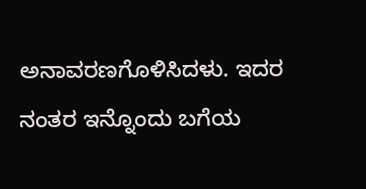ಅನಾವರಣಗೊಳಿಸಿದಳು. ಇದರ ನಂತರ ಇನ್ನೊಂದು ಬಗೆಯ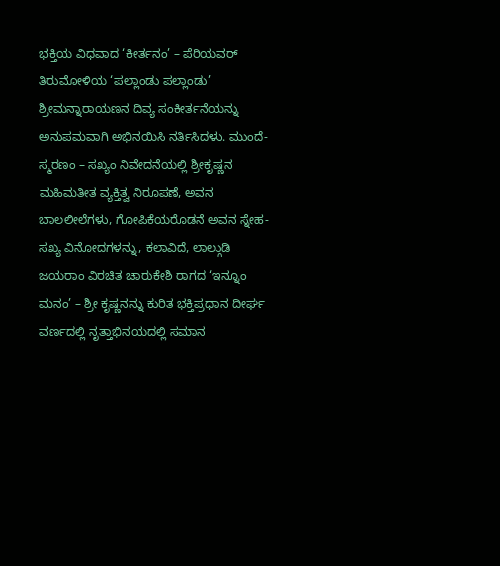ಭಕ್ತಿಯ ವಿಧವಾದ ‘ಕೀರ್ತನಂ’ – ಪೆರಿಯವರ್ ತಿರುಮೋಳಿಯ ‘ಪಲ್ಲಾಂಡು ಪಲ್ಲಾಂಡು’ ಶ್ರೀಮನ್ನಾರಾಯಣನ ದಿವ್ಯ ಸಂಕೀರ್ತನೆಯನ್ನು ಅನುಪಮವಾಗಿ ಅಭಿನಯಿಸಿ ನರ್ತಿಸಿದಳು. ಮುಂದೆ- ಸ್ಮರಣಂ – ಸಖ್ಯಂ ನಿವೇದನೆಯಲ್ಲಿ ಶ್ರೀಕೃಷ್ಣನ ಮಹಿಮತೀತ ವ್ಯಕ್ತಿತ್ವ ನಿರೂಪಣೆ, ಅವನ ಬಾಲಲೀಲೆಗಳು, ಗೋಪಿಕೆಯರೊಡನೆ ಅವನ ಸ್ನೇಹ- ಸಖ್ಯ ವಿನೋದಗಳನ್ನು, ಕಲಾವಿದೆ, ಲಾಲ್ಗುಡಿ ಜಯರಾಂ ವಿರಚಿತ ಚಾರುಕೇಶಿ ರಾಗದ ‘ಇನ್ನೂಂ ಮನಂ’ – ಶ್ರೀ ಕೃಷ್ಣನನ್ನು ಕುರಿತ ಭಕ್ತಿಪ್ರಧಾನ ದೀರ್ಘ ವರ್ಣದಲ್ಲಿ ನೃತ್ತಾಭಿನಯದಲ್ಲಿ ಸಮಾನ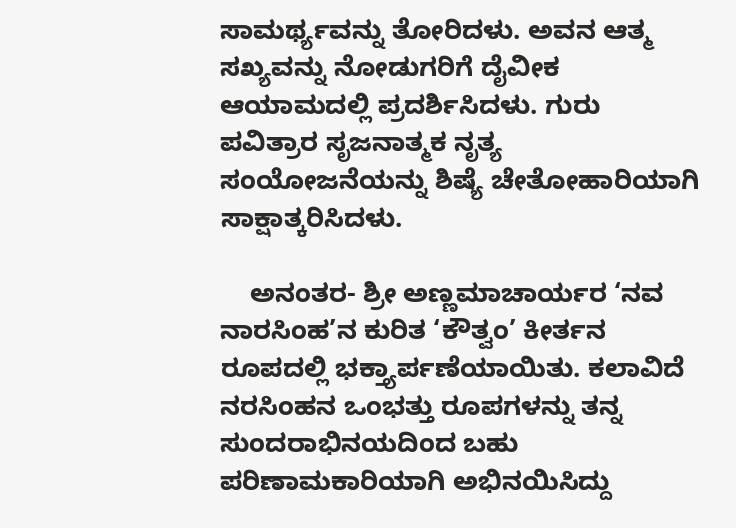ಸಾಮರ್ಥ್ಯವನ್ನು ತೋರಿದಳು. ಅವನ ಆತ್ಮ ಸಖ್ಯವನ್ನು ನೋಡುಗರಿಗೆ ದೈವೀಕ ಆಯಾಮದಲ್ಲಿ ಪ್ರದರ್ಶಿಸಿದಳು. ಗುರು ಪವಿತ್ರಾರ ಸೃಜನಾತ್ಮಕ ನೃತ್ಯ ಸಂಯೋಜನೆಯನ್ನು ಶಿಷ್ಯೆ ಚೇತೋಹಾರಿಯಾಗಿ ಸಾಕ್ಷಾತ್ಕರಿಸಿದಳು.

    ಅನಂತರ- ಶ್ರೀ ಅಣ್ಣಮಾಚಾರ್ಯರ ‘ನವ ನಾರಸಿಂಹ’ನ ಕುರಿತ ‘ಕೌತ್ವಂ’ ಕೀರ್ತನ ರೂಪದಲ್ಲಿ ಭಕ್ತ್ಯಾರ್ಪಣೆಯಾಯಿತು. ಕಲಾವಿದೆ ನರಸಿಂಹನ ಒಂಭತ್ತು ರೂಪಗಳನ್ನು ತನ್ನ ಸುಂದರಾಭಿನಯದಿಂದ ಬಹು ಪರಿಣಾಮಕಾರಿಯಾಗಿ ಅಭಿನಯಿಸಿದ್ದು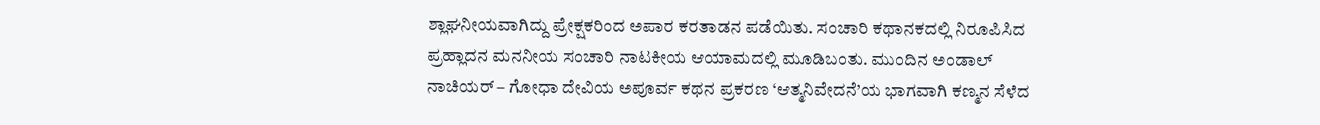ಶ್ಲಾಘನೀಯವಾಗಿದ್ದು ಪ್ರೇಕ್ಷಕರಿಂದ ಅಪಾರ ಕರತಾಡನ ಪಡೆಯಿತು. ಸಂಚಾರಿ ಕಥಾನಕದಲ್ಲಿ ನಿರೂಪಿಸಿದ ಪ್ರಹ್ಲಾದನ ಮನನೀಯ ಸಂಚಾರಿ ನಾಟಕೀಯ ಆಯಾಮದಲ್ಲಿ ಮೂಡಿಬಂತು. ಮುಂದಿನ ಅಂಡಾಲ್ ನಾಚಿಯರ್ – ಗೋಧಾ ದೇವಿಯ ಅಪೂರ್ವ ಕಥನ ಪ್ರಕರಣ ‘ಆತ್ಮನಿವೇದನೆ’ಯ ಭಾಗವಾಗಿ ಕಣ್ಮನ ಸೆಳೆದ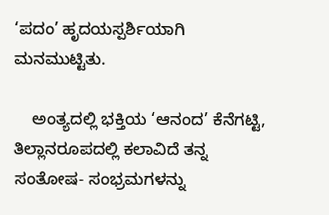‘ಪದಂ’ ಹೃದಯಸ್ಪರ್ಶಿಯಾಗಿ ಮನಮುಟ್ಟಿತು.

    ಅಂತ್ಯದಲ್ಲಿ ಭಕ್ತಿಯ ‘ಆನಂದ’ ಕೆನೆಗಟ್ಟಿ, ತಿಲ್ಲಾನರೂಪದಲ್ಲಿ ಕಲಾವಿದೆ ತನ್ನ ಸಂತೋಷ- ಸಂಭ್ರಮಗಳನ್ನು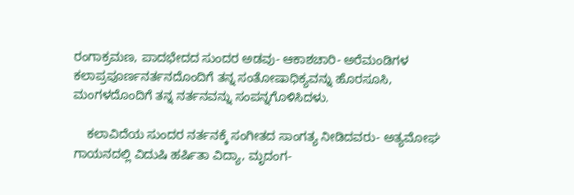ರಂಗಾಕ್ರಮಣ, ಪಾದಭೇದದ ಸುಂದರ ಅಡವು- ಆಕಾಶಚಾರಿ- ಅರೆಮಂಡಿಗಳ ಕಲಾಪ್ರಪೂರ್ಣನರ್ತನದೊಂದಿಗೆ ತನ್ನ ಸಂತೋಷಾಧಿಕ್ಯವನ್ನು ಹೊರಸೂಸಿ, ಮಂಗಳದೊಂದಿಗೆ ತನ್ನ ನರ್ತನವನ್ನು ಸಂಪನ್ನಗೊಳಿಸಿದಳು.

    ಕಲಾವಿದೆಯ ಸುಂದರ ನರ್ತನಕ್ಕೆ ಸಂಗೀತದ ಸಾಂಗತ್ಯ ನೀಡಿದವರು- ಅತ್ಯಮೋಘ ಗಾಯನದಲ್ಲಿ ವಿದುಷಿ ಹರ್ಷಿತಾ ವಿದ್ಯಾ, ಮೃದಂಗ-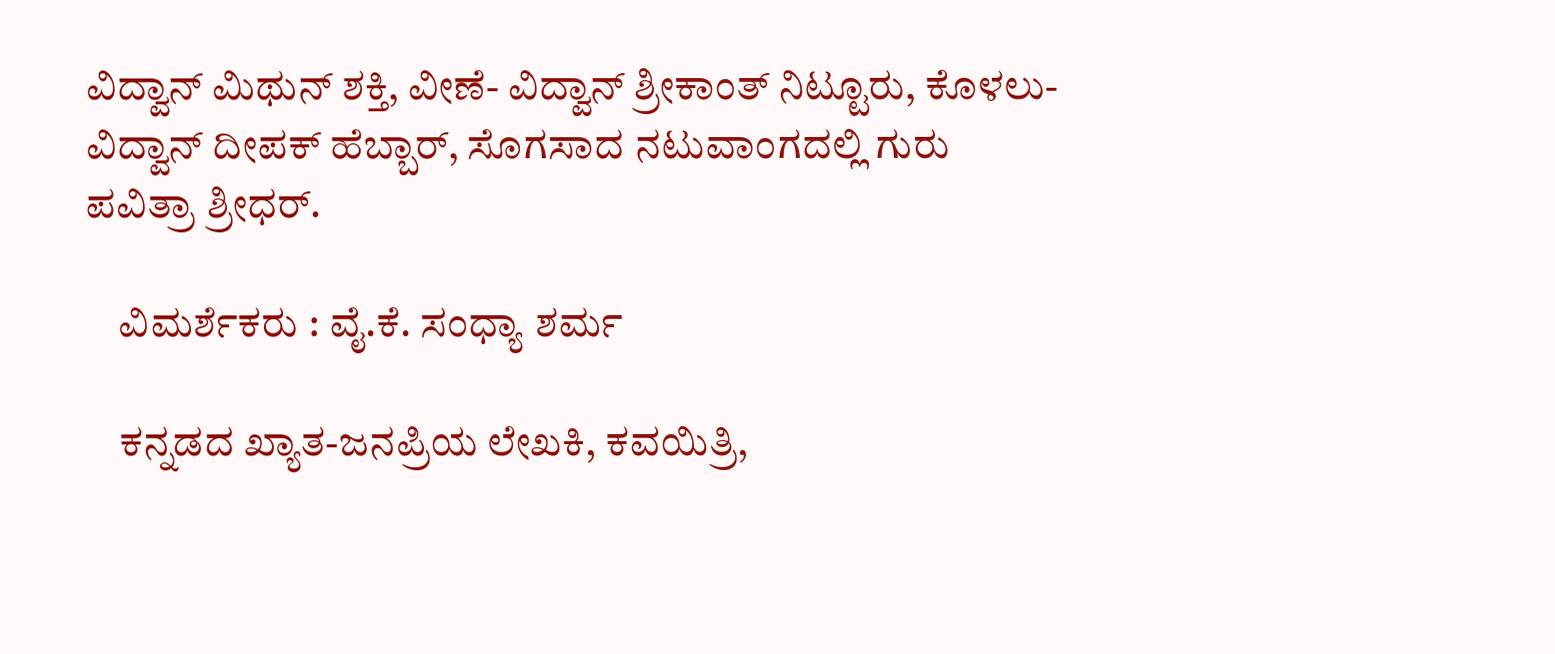ವಿದ್ವಾನ್ ಮಿಥುನ್ ಶಕ್ತಿ, ವೀಣೆ- ವಿದ್ವಾನ್ ಶ್ರೀಕಾಂತ್ ನಿಟ್ಟೂರು, ಕೊಳಲು- ವಿದ್ವಾನ್ ದೀಪಕ್ ಹೆಬ್ಬಾರ್, ಸೊಗಸಾದ ನಟುವಾಂಗದಲ್ಲಿ ಗುರು ಪವಿತ್ರಾ ಶ್ರೀಧರ್.

    ವಿಮರ್ಶೆಕರು : ವೈ.ಕೆ. ಸಂಧ್ಯಾ ಶರ್ಮ

    ಕನ್ನಡದ ಖ್ಯಾತ-ಜನಪ್ರಿಯ ಲೇಖಕಿ, ಕವಯಿತ್ರಿ,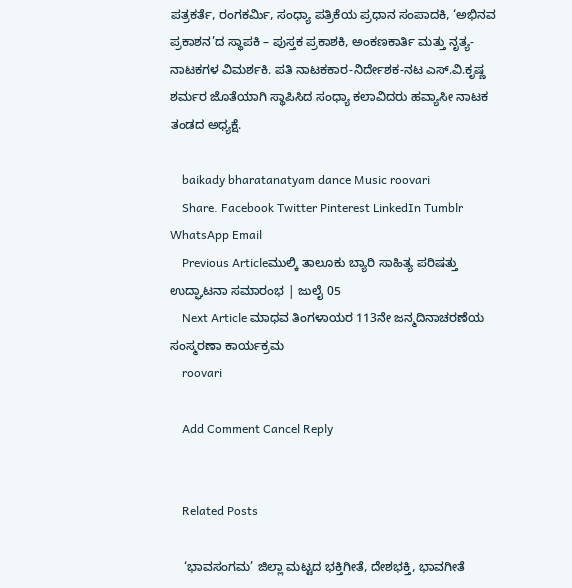ಪತ್ರಕರ್ತೆ, ರಂಗಕರ್ಮಿ, ಸಂಧ್ಯಾ ಪತ್ರಿಕೆಯ ಪ್ರಧಾನ ಸಂಪಾದಕಿ, ‘ಅಭಿನವ ಪ್ರಕಾಶನ’ದ ಸ್ಥಾಪಕಿ – ಪುಸ್ತಕ ಪ್ರಕಾಶಕಿ, ಅಂಕಣಕಾರ್ತಿ ಮತ್ತು ನೃತ್ಯ-ನಾಟಕಗಳ ವಿಮರ್ಶಕಿ. ಪತಿ ನಾಟಕಕಾರ-ನಿರ್ದೇಶಕ-ನಟ ಎಸ್.ವಿ.ಕೃಷ್ಣ ಶರ್ಮರ ಜೊತೆಯಾಗಿ ಸ್ಥಾಪಿಸಿದ ಸಂಧ್ಯಾ ಕಲಾವಿದರು ಹವ್ಯಾಸೀ ನಾಟಕ ತಂಡದ ಅಧ್ಯಕ್ಷೆ.

    baikady bharatanatyam dance Music roovari
    Share. Facebook Twitter Pinterest LinkedIn Tumblr WhatsApp Email
    Previous Articleಮುಲ್ಕಿ ತಾಲೂಕು ಬ್ಯಾರಿ ಸಾಹಿತ್ಯ ಪರಿಷತ್ತು ಉದ್ಘಾಟನಾ ಸಮಾರಂಭ | ಜುಲೈ 05
    Next Article ಮಾಧವ ತಿಂಗಳಾಯರ 113ನೇ ಜನ್ಮದಿನಾಚರಣೆಯ ಸಂಸ್ಮರಣಾ ಕಾರ್ಯಕ್ರಮ
    roovari

    Add Comment Cancel Reply


    Related Posts

    ‘ಭಾವಸಂಗಮ’ ಜಿಲ್ಲಾ ಮಟ್ಟದ ಭಕ್ತಿಗೀತೆ, ದೇಶಭಕ್ತಿ, ಭಾವಗೀತೆ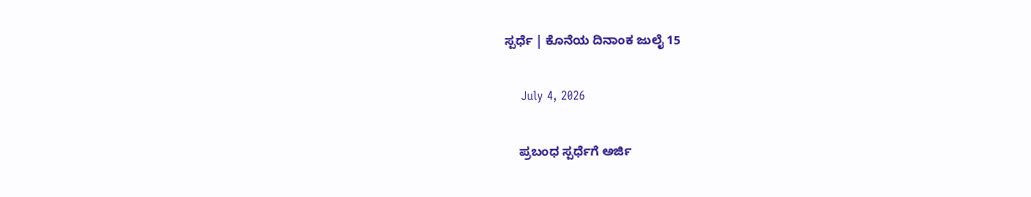ಸ್ಪರ್ಧೆ | ಕೊನೆಯ ದಿನಾಂಕ ಜುಲೈ 15

    July 4, 2026

    ಪ್ರಬಂಧ ಸ್ಪರ್ಧೆಗೆ ಅರ್ಜಿ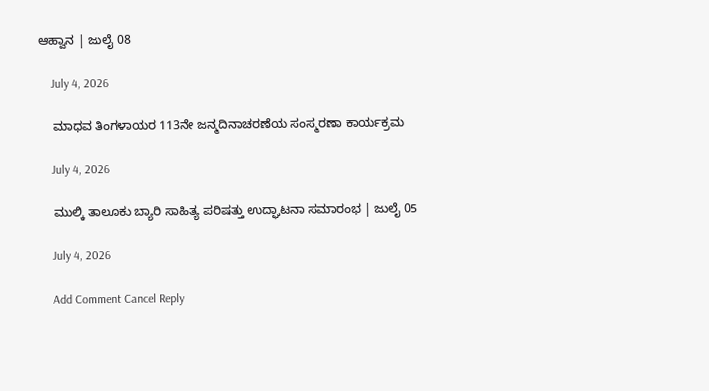ಆಹ್ವಾನ | ಜುಲೈ 08

    July 4, 2026

    ಮಾಧವ ತಿಂಗಳಾಯರ 113ನೇ ಜನ್ಮದಿನಾಚರಣೆಯ ಸಂಸ್ಮರಣಾ ಕಾರ್ಯಕ್ರಮ

    July 4, 2026

    ಮುಲ್ಕಿ ತಾಲೂಕು ಬ್ಯಾರಿ ಸಾಹಿತ್ಯ ಪರಿಷತ್ತು ಉದ್ಘಾಟನಾ ಸಮಾರಂಭ | ಜುಲೈ 05

    July 4, 2026

    Add Comment Cancel Reply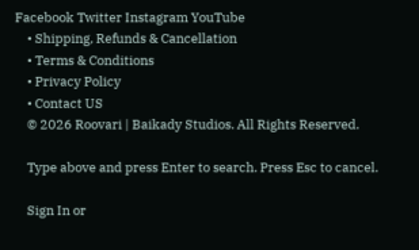Facebook Twitter Instagram YouTube
    • Shipping, Refunds & Cancellation
    • Terms & Conditions
    • Privacy Policy
    • Contact US
    © 2026 Roovari | Baikady Studios. All Rights Reserved.

    Type above and press Enter to search. Press Esc to cancel.

    Sign In or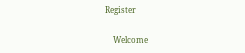Register

    Welcome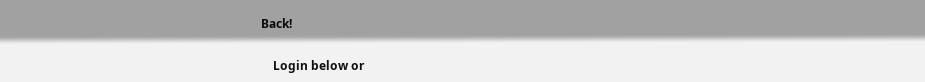Back!

    Login below or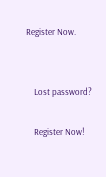Register Now.


    Lost password?

    Register Now!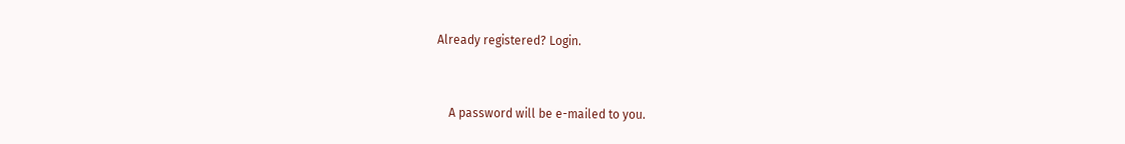Already registered? Login.


    A password will be e-mailed to you.